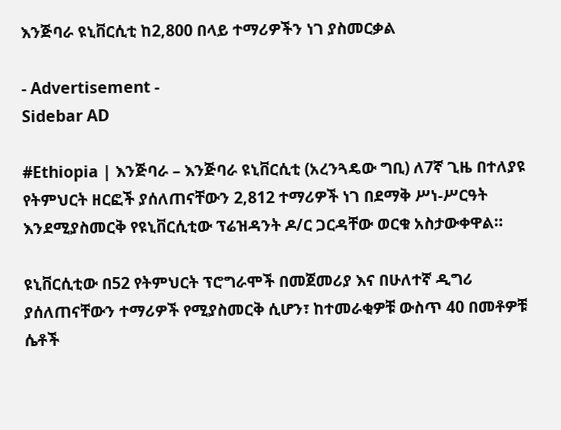እንጅባራ ዩኒቨርሲቲ ከ2,800 በላይ ተማሪዎችን ነገ ያስመርቃል

- Advertisement -
Sidebar AD

#Ethiopia | እንጅባራ – እንጅባራ ዩኒቨርሲቲ (አረንጓዴው ግቢ) ለ7ኛ ጊዜ በተለያዩ የትምህርት ዘርፎች ያሰለጠናቸውን 2,812 ተማሪዎች ነገ በደማቅ ሥነ-ሥርዓት እንደሚያስመርቅ የዩኒቨርሲቲው ፕሬዝዳንት ዶ/ር ጋርዳቸው ወርቁ አስታውቀዋል።

ዩኒቨርሲቲው በ52 የትምህርት ፕሮግራሞች በመጀመሪያ እና በሁለተኛ ዲግሪ ያሰለጠናቸውን ተማሪዎች የሚያስመርቅ ሲሆን፣ ከተመራቂዎቹ ውስጥ 40 በመቶዎቹ ሴቶች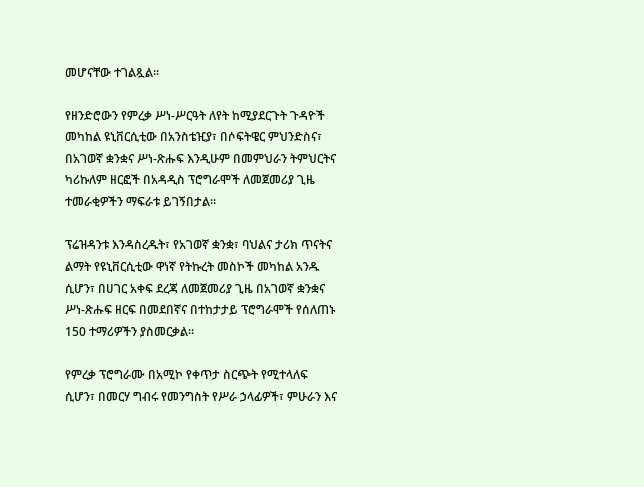መሆናቸው ተገልጿል።

የዘንድሮውን የምረቃ ሥነ-ሥርዓት ለየት ከሚያደርጉት ጉዳዮች መካከል ዩኒቨርሲቲው በአንስቴዢያ፣ በሶፍትዌር ምህንድስና፣ በአገወኛ ቋንቋና ሥነ-ጽሑፍ እንዲሁም በመምህራን ትምህርትና ካሪኩለም ዘርፎች በአዳዲስ ፕሮግራሞች ለመጀመሪያ ጊዜ ተመራቂዎችን ማፍራቱ ይገኝበታል።

ፕሬዝዳንቱ እንዳስረዱት፣ የአገወኛ ቋንቋ፣ ባህልና ታሪክ ጥናትና ልማት የዩኒቨርሲቲው ዋነኛ የትኩረት መስኮች መካከል አንዱ ሲሆን፣ በሀገር አቀፍ ደረጃ ለመጀመሪያ ጊዜ በአገወኛ ቋንቋና ሥነ-ጽሑፍ ዘርፍ በመደበኛና በተከታታይ ፕሮግራሞች የሰለጠኑ 150 ተማሪዎችን ያስመርቃል።

የምረቃ ፕሮግራሙ በአሚኮ የቀጥታ ስርጭት የሚተላለፍ ሲሆን፣ በመርሃ ግብሩ የመንግስት የሥራ ኃላፊዎች፣ ምሁራን እና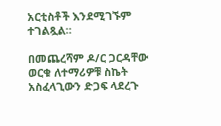አርቲስቶች እንደሚገኙም ተገልጿል።

በመጨረሻም ዶ/ር ጋርዳቸው ወርቁ ለተማሪዎቹ ስኬት አስፈላጊውን ድጋፍ ላደረጉ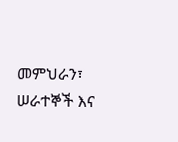መምህራን፣ ሠራተኞች እና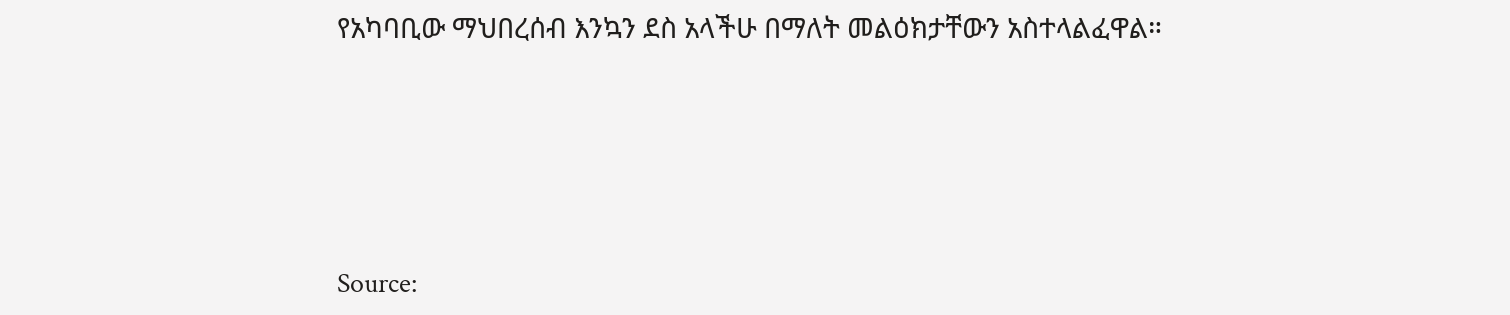የአካባቢው ማህበረሰብ እንኳን ደስ አላችሁ በማለት መልዕክታቸውን አስተላልፈዋል።






Source: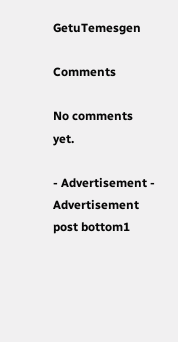GetuTemesgen

Comments

No comments yet.

- Advertisement -
Advertisement post bottom1